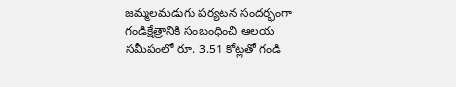జమ్మలమడుగు పర్యటన సందర్భంగా గండిక్షేత్రానికి సంబంధించి ఆలయ సమీపంలో రూ. 3.51 కోట్లతో గండి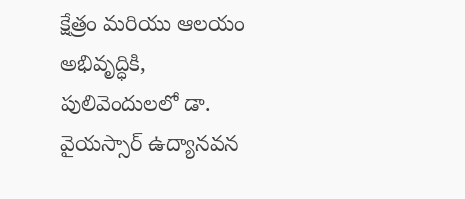క్షేత్రం మరియు ఆలయం అభివృద్ధికి, పులివెందులలో డా. వైయస్సార్ ఉద్యానవన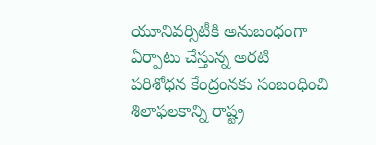యూనివర్సిటీకి అనుబంధంగా ఏర్పాటు చేస్తున్న అరటి పరిశోధన కేంద్రంనకు సంబంధించి శిలాఫలకాన్ని రాష్ట్ర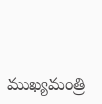ముఖ్యమంత్రి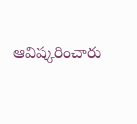ఆవిష్కరించారు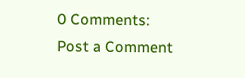0 Comments:
Post a Comment